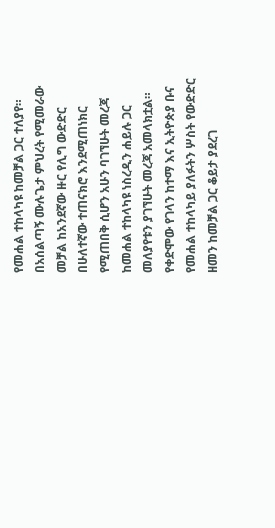የመሐል ተከላካዩ ከመቻል ጋር ተለያየ።
በአሰልጣኝ ሙሉጌታ ምህረት የሚመራው መቻል ከአንደኛው ዙር የሊግ ውድድር በሁለተኛው ተጠናክሮ እንደሚጠነክር የሚጠበቅ ሲሆን አሁን ባገኘሁት መረጃ ከመሐል ተከላካዩ ነስረዲን ሐይሉ ጋር መለያየቱን ያገኘሁት መረጃ አመላክቷል።
የቀድሞው የገላን ከተማ እና ኢትዮጵያ ቡና የመሐል ተከላካይ ያለፉትን ሦስት የውድድር ዘመን ከመቻል ጋር ቆይታ ያደረገ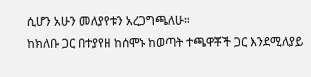ሲሆን አሁን መለያየቱን አረጋግጫለሁ።
ከክለቡ ጋር በተያየዘ ከሰሞኑ ከወጣት ተጫዋቾች ጋር እንደሚለያይ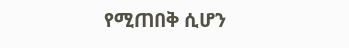የሚጠበቅ ሲሆን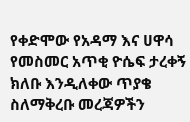የቀድሞው የአዳማ እና ሀዋሳ የመስመር አጥቂ ዮሴፍ ታረቀኝ ክለቡ እንዲለቀው ጥያቄ ስለማቅረቡ መረጃዎችን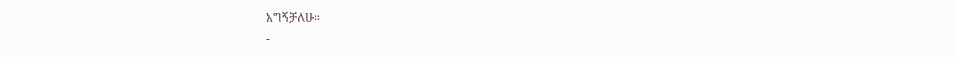አግኝቻለሁ።
-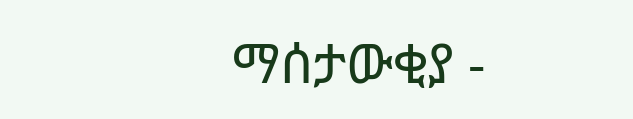ማሰታውቂያ -